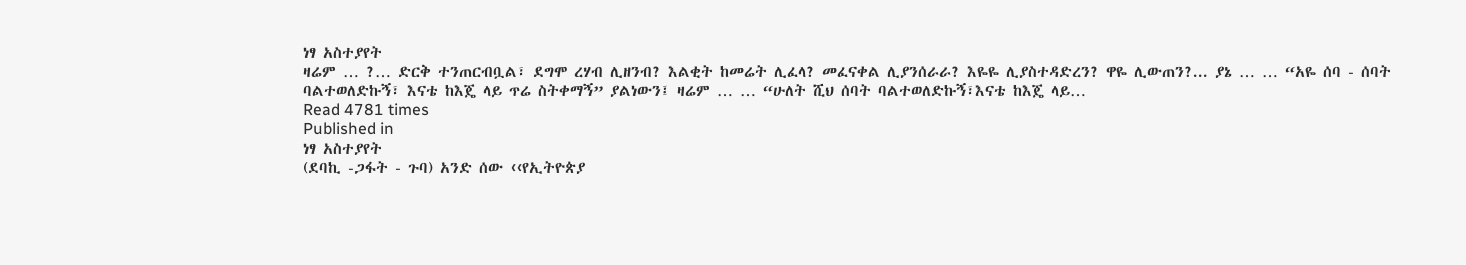ነፃ አስተያየት
ዛሬም … ?… ድርቅ ተንጠርብቧል፣ ደግሞ ረሃብ ሊዘንብ? እልቂት ከመሬት ሊፈላ? መፈናቀል ሊያንሰራራ? እዬዬ ሊያስተዳድረን? ዋዬ ሊውጠን?... ያኔ … … “አዬ ሰባ - ሰባት ባልተወለድኩኝ፣ እናቴ ከእጄ ላይ ጥሬ ስትቀማኝ” ያልነውን፤ ዛሬም … … “ሁለት ሺህ ሰባት ባልተወለድኩኝ፣እናቴ ከእጄ ላይ…
Read 4781 times
Published in
ነፃ አስተያየት
(ደባኪ -ጋፋት - ጉባ) አንድ ሰው ‹‹የኢትዮጵያ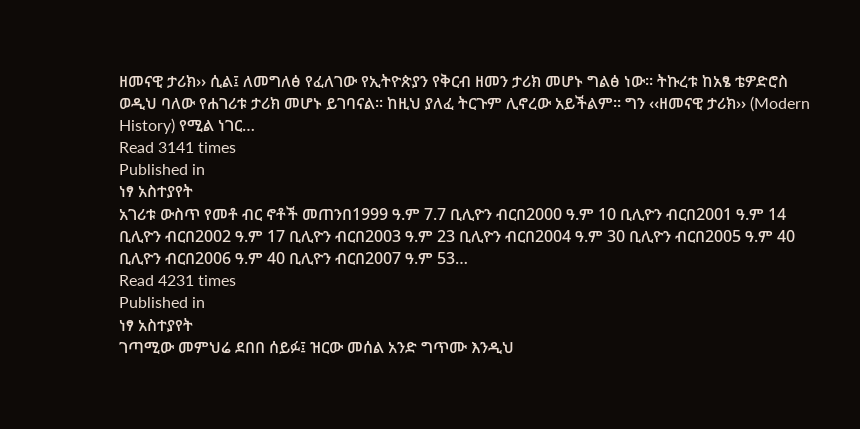ዘመናዊ ታሪክ›› ሲል፤ ለመግለፅ የፈለገው የኢትዮጵያን የቅርብ ዘመን ታሪክ መሆኑ ግልፅ ነው፡፡ ትኩረቱ ከአፄ ቴዎድሮስ ወዲህ ባለው የሐገሪቱ ታሪክ መሆኑ ይገባናል፡፡ ከዚህ ያለፈ ትርጉም ሊኖረው አይችልም። ግን ‹‹ዘመናዊ ታሪክ›› (Modern History) የሚል ነገር…
Read 3141 times
Published in
ነፃ አስተያየት
አገሪቱ ውስጥ የመቶ ብር ኖቶች መጠንበ1999 ዓ.ም 7.7 ቢሊዮን ብርበ2000 ዓ.ም 10 ቢሊዮን ብርበ2001 ዓ.ም 14 ቢሊዮን ብርበ2002 ዓ.ም 17 ቢሊዮን ብርበ2003 ዓ.ም 23 ቢሊዮን ብርበ2004 ዓ.ም 30 ቢሊዮን ብርበ2005 ዓ.ም 40 ቢሊዮን ብርበ2006 ዓ.ም 40 ቢሊዮን ብርበ2007 ዓ.ም 53…
Read 4231 times
Published in
ነፃ አስተያየት
ገጣሚው መምህሬ ደበበ ሰይፉ፤ ዝርው መሰል አንድ ግጥሙ እንዲህ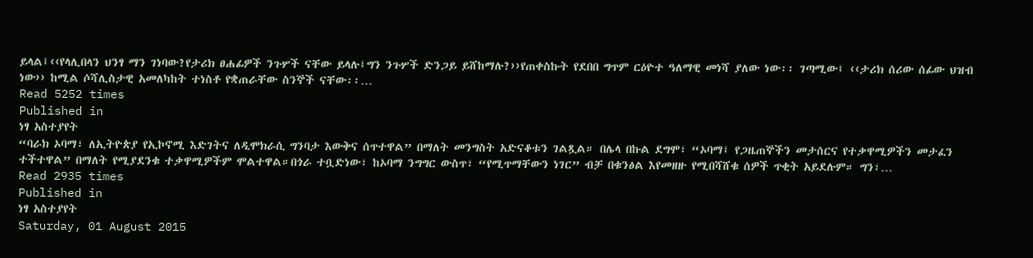ይላል፤‹‹የላሊበላን ህንፃ ማን ገነባው?የታሪክ ፀሐፊዎች ንጉሦች ናቸው ይላሉ፤ግን ንጉሦች ድንጋይ ይሸከማሉ?››የጠቀስኩት የደበበ ግጥም ርዕዮተ ዓለማዊ መነሻ ያለው ነው፡፡ ገጣሚው፤ ‹‹ታሪክ ሰሪው ሰፊው ህዝብ ነው›› ከሚል ሶሻሊስታዊ አመለካከት ተነስቶ የቋጠራቸው ስንኞች ናቸው፡፡…
Read 5252 times
Published in
ነፃ አስተያየት
“ባራክ ኦባማ፣ ለኢትዮጵያ የኢኮኖሚ እድገትና ለዲሞክራሲ ግንባታ እውቅና ሰጥተዋል” በማለት መንግስት አድናቆቱን ገልጿል። በሌላ በኩል ደግሞ፣ “ኦባማ፤ የጋዜጠኞችን መታሰርና የተቃዋሚዎችን መታፈን ተችተዋል” በማለት የሚያደንቁ ተቃዋሚዎችም ሞልተዋል።በጎራ ተቧድነው፣ ከኦባማ ንግግር ውስጥ፣ “የሚጥማቸውን ነገር” ብቻ በቁንፅል እየመዘዙ የሚበሻሸቁ ሰዎች ጥቂት አይደሉም። ግን፣…
Read 2935 times
Published in
ነፃ አስተያየት
Saturday, 01 August 2015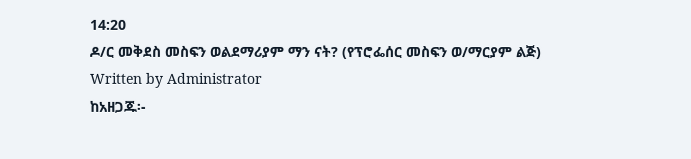14:20
ዶ/ር መቅደስ መስፍን ወልደማሪያም ማን ናት? (የፕሮፌሰር መስፍን ወ/ማርያም ልጅ)
Written by Administrator
ከአዘጋጁ፡-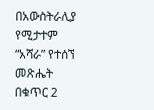በአውስትራሊያ የሚታተም “አሻራ” የተሰኘ መጽሔት በቁጥር 2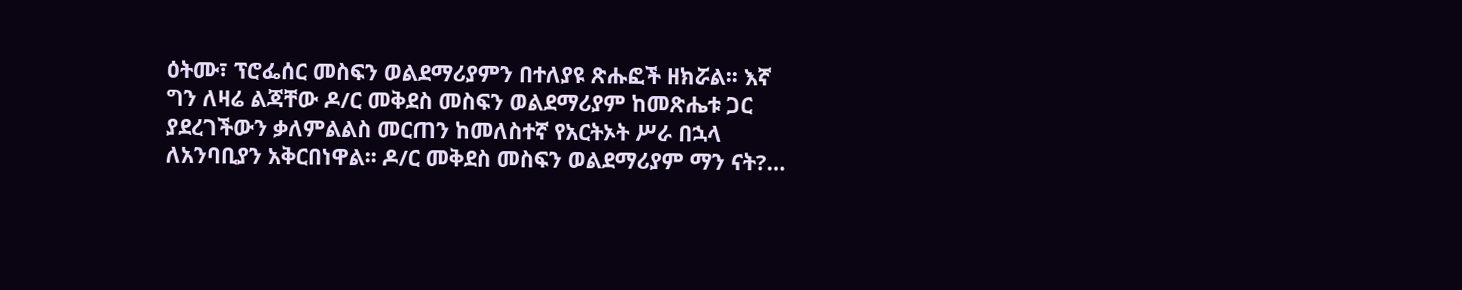ዕትሙ፣ ፕሮፌሰር መስፍን ወልደማሪያምን በተለያዩ ጽሑፎች ዘክሯል፡፡ እኛ ግን ለዛሬ ልጃቸው ዶ/ር መቅደስ መስፍን ወልደማሪያም ከመጽሔቱ ጋር ያደረገችውን ቃለምልልስ መርጠን ከመለስተኛ የአርትኦት ሥራ በኋላ ለአንባቢያን አቅርበነዋል፡፡ ዶ/ር መቅደስ መስፍን ወልደማሪያም ማን ናት?…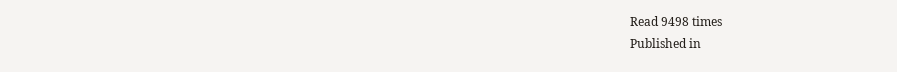Read 9498 times
Published in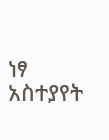ነፃ አስተያየት